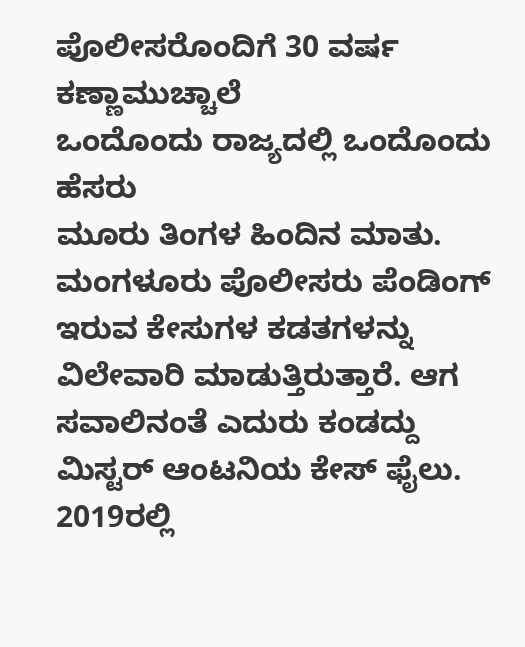ಪೊಲೀಸರೊಂದಿಗೆ 30 ವರ್ಷ ಕಣ್ಣಾಮುಚ್ಚಾಲೆ
ಒಂದೊಂದು ರಾಜ್ಯದಲ್ಲಿ ಒಂದೊಂದು ಹೆಸರು
ಮೂರು ತಿಂಗಳ ಹಿಂದಿನ ಮಾತು. ಮಂಗಳೂರು ಪೊಲೀಸರು ಪೆಂಡಿಂಗ್ ಇರುವ ಕೇಸುಗಳ ಕಡತಗಳನ್ನು ವಿಲೇವಾರಿ ಮಾಡುತ್ತಿರುತ್ತಾರೆ. ಆಗ ಸವಾಲಿನಂತೆ ಎದುರು ಕಂಡದ್ದು ಮಿಸ್ಟರ್ ಆಂಟನಿಯ ಕೇಸ್ ಫೈಲು.
2019ರಲ್ಲಿ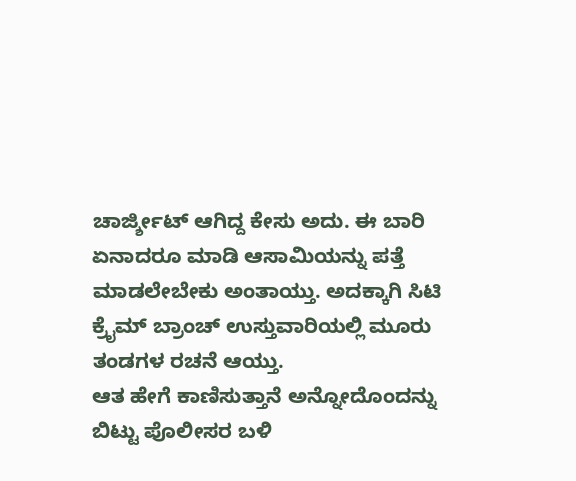ಚಾರ್ಜ್ಶೀಟ್ ಆಗಿದ್ದ ಕೇಸು ಅದು. ಈ ಬಾರಿ ಏನಾದರೂ ಮಾಡಿ ಆಸಾಮಿಯನ್ನು ಪತ್ತೆ ಮಾಡಲೇಬೇಕು ಅಂತಾಯ್ತು. ಅದಕ್ಕಾಗಿ ಸಿಟಿ ಕ್ರೈಮ್ ಬ್ರಾಂಚ್ ಉಸ್ತುವಾರಿಯಲ್ಲಿ ಮೂರು ತಂಡಗಳ ರಚನೆ ಆಯ್ತು.
ಆತ ಹೇಗೆ ಕಾಣಿಸುತ್ತಾನೆ ಅನ್ನೋದೊಂದನ್ನು ಬಿಟ್ಟು ಪೊಲೀಸರ ಬಳಿ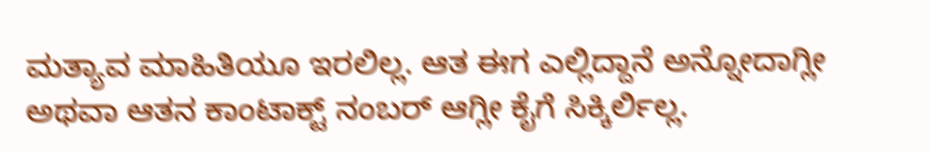ಮತ್ಯಾವ ಮಾಹಿತಿಯೂ ಇರಲಿಲ್ಲ. ಆತ ಈಗ ಎಲ್ಲಿದ್ದಾನೆ ಅನ್ನೋದಾಗ್ಲೀ ಅಥವಾ ಆತನ ಕಾಂಟಾಕ್ಟ್ ನಂಬರ್ ಆಗ್ಲೀ ಕೈಗೆ ಸಿಕ್ಕಿರ್ಲಿಲ್ಲ.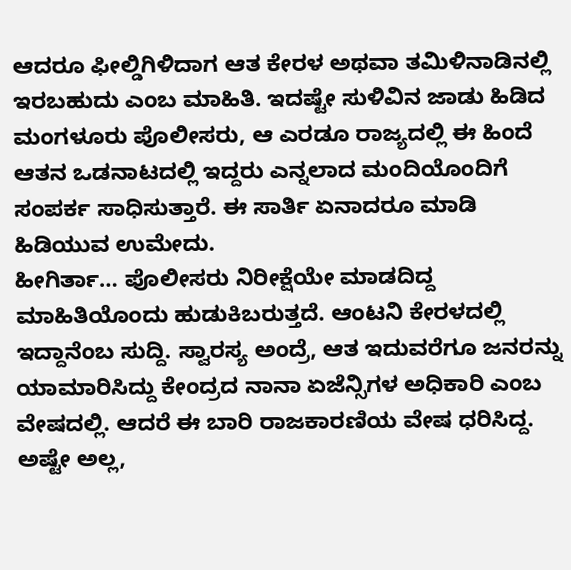ಆದರೂ ಫೀಲ್ಡಿಗಿಳಿದಾಗ ಆತ ಕೇರಳ ಅಥವಾ ತಮಿಳಿನಾಡಿನಲ್ಲಿ ಇರಬಹುದು ಎಂಬ ಮಾಹಿತಿ. ಇದಷ್ಟೇ ಸುಳಿವಿನ ಜಾಡು ಹಿಡಿದ ಮಂಗಳೂರು ಪೊಲೀಸರು, ಆ ಎರಡೂ ರಾಜ್ಯದಲ್ಲಿ ಈ ಹಿಂದೆ ಆತನ ಒಡನಾಟದಲ್ಲಿ ಇದ್ದರು ಎನ್ನಲಾದ ಮಂದಿಯೊಂದಿಗೆ ಸಂಪರ್ಕ ಸಾಧಿಸುತ್ತಾರೆ. ಈ ಸಾರ್ತಿ ಏನಾದರೂ ಮಾಡಿ ಹಿಡಿಯುವ ಉಮೇದು.
ಹೀಗಿರ್ತಾ… ಪೊಲೀಸರು ನಿರೀಕ್ಷೆಯೇ ಮಾಡದಿದ್ದ ಮಾಹಿತಿಯೊಂದು ಹುಡುಕಿಬರುತ್ತದೆ. ಆಂಟನಿ ಕೇರಳದಲ್ಲಿ ಇದ್ದಾನೆಂಬ ಸುದ್ದಿ. ಸ್ವಾರಸ್ಯ ಅಂದ್ರೆ, ಆತ ಇದುವರೆಗೂ ಜನರನ್ನು ಯಾಮಾರಿಸಿದ್ದು ಕೇಂದ್ರದ ನಾನಾ ಏಜೆನ್ಸಿಗಳ ಅಧಿಕಾರಿ ಎಂಬ ವೇಷದಲ್ಲಿ. ಆದರೆ ಈ ಬಾರಿ ರಾಜಕಾರಣಿಯ ವೇಷ ಧರಿಸಿದ್ದ. ಅಷ್ಟೇ ಅಲ್ಲ,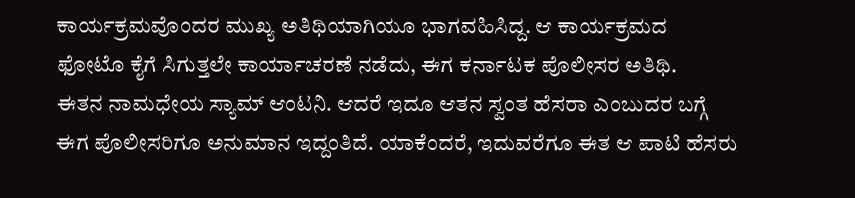ಕಾರ್ಯಕ್ರಮವೊಂದರ ಮುಖ್ಯ ಅತಿಥಿಯಾಗಿಯೂ ಭಾಗವಹಿಸಿದ್ದ. ಆ ಕಾರ್ಯಕ್ರಮದ ಫೋಟೊ ಕೈಗೆ ಸಿಗುತ್ತಲೇ ಕಾರ್ಯಾಚರಣೆ ನಡೆದು, ಈಗ ಕರ್ನಾಟಕ ಪೊಲೀಸರ ಅತಿಥಿ.
ಈತನ ನಾಮಧೇಯ ಸ್ಯಾಮ್ ಆಂಟನಿ. ಆದರೆ ಇದೂ ಆತನ ಸ್ವಂತ ಹೆಸರಾ ಎಂಬುದರ ಬಗ್ಗೆ ಈಗ ಪೊಲೀಸರಿಗೂ ಅನುಮಾನ ಇದ್ದಂತಿದೆ. ಯಾಕೆಂದರೆ, ಇದುವರೆಗೂ ಈತ ಆ ಪಾಟಿ ಹೆಸರು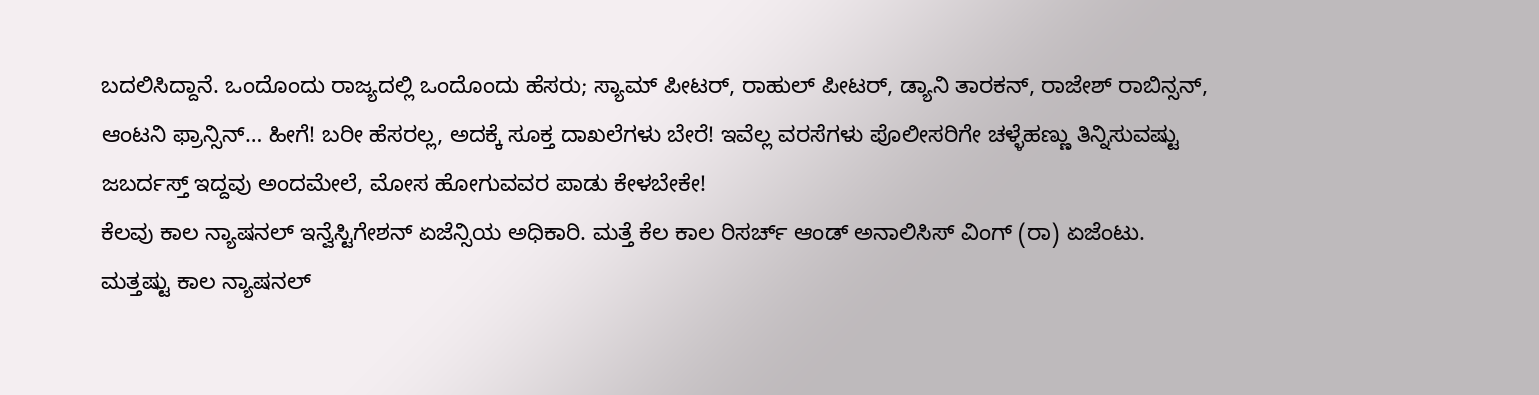ಬದಲಿಸಿದ್ದಾನೆ. ಒಂದೊಂದು ರಾಜ್ಯದಲ್ಲಿ ಒಂದೊಂದು ಹೆಸರು; ಸ್ಯಾಮ್ ಪೀಟರ್, ರಾಹುಲ್ ಪೀಟರ್, ಡ್ಯಾನಿ ತಾರಕನ್, ರಾಜೇಶ್ ರಾಬಿನ್ಸನ್, ಆಂಟನಿ ಫ್ರಾನ್ಸಿನ್… ಹೀಗೆ! ಬರೀ ಹೆಸರಲ್ಲ, ಅದಕ್ಕೆ ಸೂಕ್ತ ದಾಖಲೆಗಳು ಬೇರೆ! ಇವೆಲ್ಲ ವರಸೆಗಳು ಪೊಲೀಸರಿಗೇ ಚಳ್ಳೆಹಣ್ಣು ತಿನ್ನಿಸುವಷ್ಟು ಜಬರ್ದಸ್ತ್ ಇದ್ದವು ಅಂದಮೇಲೆ, ಮೋಸ ಹೋಗುವವರ ಪಾಡು ಕೇಳಬೇಕೇ!
ಕೆಲವು ಕಾಲ ನ್ಯಾಷನಲ್ ಇನ್ವೆಸ್ಟಿಗೇಶನ್ ಏಜೆನ್ಸಿಯ ಅಧಿಕಾರಿ. ಮತ್ತೆ ಕೆಲ ಕಾಲ ರಿಸರ್ಚ್ ಆಂಡ್ ಅನಾಲಿಸಿಸ್ ವಿಂಗ್ (ರಾ) ಏಜೆಂಟು. ಮತ್ತಷ್ಟು ಕಾಲ ನ್ಯಾಷನಲ್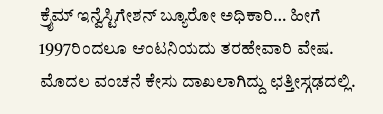ಕ್ರೈಮ್ ಇನ್ವೆಸ್ಟಿಗೇಶನ್ ಬ್ಯೂರೋ ಅಧಿಕಾರಿ… ಹೀಗೆ 1997ರಿಂದಲೂ ಆಂಟನಿಯದು ತರಹೇವಾರಿ ವೇಷ. ಮೊದಲ ವಂಚನೆ ಕೇಸು ದಾಖಲಾಗಿದ್ದು ಛತ್ತೀಸ್ಗಢದಲ್ಲಿ.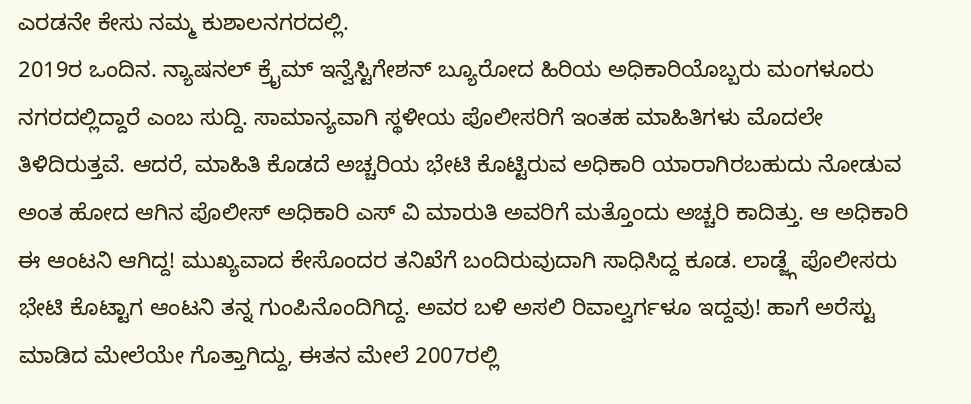ಎರಡನೇ ಕೇಸು ನಮ್ಮ ಕುಶಾಲನಗರದಲ್ಲಿ.
2019ರ ಒಂದಿನ. ನ್ಯಾಷನಲ್ ಕ್ರೈಮ್ ಇನ್ವೆಸ್ಟಿಗೇಶನ್ ಬ್ಯೂರೋದ ಹಿರಿಯ ಅಧಿಕಾರಿಯೊಬ್ಬರು ಮಂಗಳೂರು ನಗರದಲ್ಲಿದ್ದಾರೆ ಎಂಬ ಸುದ್ದಿ. ಸಾಮಾನ್ಯವಾಗಿ ಸ್ಥಳೀಯ ಪೊಲೀಸರಿಗೆ ಇಂತಹ ಮಾಹಿತಿಗಳು ಮೊದಲೇ ತಿಳಿದಿರುತ್ತವೆ. ಆದರೆ, ಮಾಹಿತಿ ಕೊಡದೆ ಅಚ್ಚರಿಯ ಭೇಟಿ ಕೊಟ್ಟಿರುವ ಅಧಿಕಾರಿ ಯಾರಾಗಿರಬಹುದು ನೋಡುವ ಅಂತ ಹೋದ ಆಗಿನ ಪೊಲೀಸ್ ಅಧಿಕಾರಿ ಎಸ್ ವಿ ಮಾರುತಿ ಅವರಿಗೆ ಮತ್ತೊಂದು ಅಚ್ಚರಿ ಕಾದಿತ್ತು. ಆ ಅಧಿಕಾರಿ ಈ ಆಂಟನಿ ಆಗಿದ್ದ! ಮುಖ್ಯವಾದ ಕೇಸೊಂದರ ತನಿಖೆಗೆ ಬಂದಿರುವುದಾಗಿ ಸಾಧಿಸಿದ್ದ ಕೂಡ. ಲಾಡ್ಜ್ಗೆ ಪೊಲೀಸರು ಭೇಟಿ ಕೊಟ್ಟಾಗ ಆಂಟನಿ ತನ್ನ ಗುಂಪಿನೊಂದಿಗಿದ್ದ. ಅವರ ಬಳಿ ಅಸಲಿ ರಿವಾಲ್ವರ್ಗಳೂ ಇದ್ದವು! ಹಾಗೆ ಅರೆಸ್ಟು ಮಾಡಿದ ಮೇಲೆಯೇ ಗೊತ್ತಾಗಿದ್ದು, ಈತನ ಮೇಲೆ 2007ರಲ್ಲಿ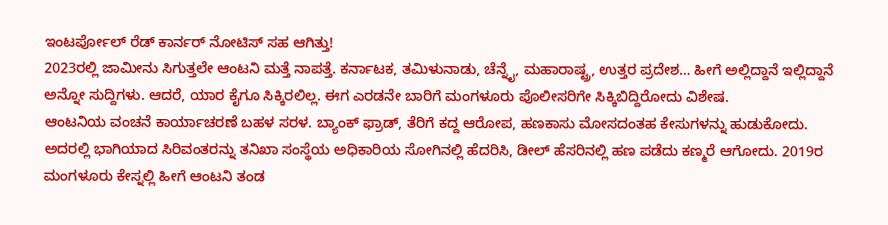ಇಂಟರ್ಪೋಲ್ ರೆಡ್ ಕಾರ್ನರ್ ನೋಟಿಸ್ ಸಹ ಆಗಿತ್ತು!
2023ರಲ್ಲಿ ಜಾಮೀನು ಸಿಗುತ್ತಲೇ ಆಂಟನಿ ಮತ್ತೆ ನಾಪತ್ತೆ. ಕರ್ನಾಟಕ, ತಮಿಳುನಾಡು, ಚೆನ್ನೈ, ಮಹಾರಾಷ್ಟ್ರ, ಉತ್ತರ ಪ್ರದೇಶ… ಹೀಗೆ ಅಲ್ಲಿದ್ದಾನೆ ಇಲ್ಲಿದ್ದಾನೆ ಅನ್ನೋ ಸುದ್ದಿಗಳು. ಆದರೆ, ಯಾರ ಕೈಗೂ ಸಿಕ್ಕಿರಲಿಲ್ಲ. ಈಗ ಎರಡನೇ ಬಾರಿಗೆ ಮಂಗಳೂರು ಪೊಲೀಸರಿಗೇ ಸಿಕ್ಕಿಬಿದ್ದಿರೋದು ವಿಶೇಷ.
ಆಂಟನಿಯ ವಂಚನೆ ಕಾರ್ಯಾಚರಣೆ ಬಹಳ ಸರಳ. ಬ್ಯಾಂಕ್ ಫ್ರಾಡ್, ತೆರಿಗೆ ಕದ್ದ ಆರೋಪ, ಹಣಕಾಸು ಮೋಸದಂತಹ ಕೇಸುಗಳನ್ನು ಹುಡುಕೋದು. ಅದರಲ್ಲಿ ಭಾಗಿಯಾದ ಸಿರಿವಂತರನ್ನು ತನಿಖಾ ಸಂಸ್ಥೆಯ ಅಧಿಕಾರಿಯ ಸೋಗಿನಲ್ಲಿ ಹೆದರಿಸಿ, ಡೀಲ್ ಹೆಸರಿನಲ್ಲಿ ಹಣ ಪಡೆದು ಕಣ್ಮರೆ ಆಗೋದು. 2019ರ ಮಂಗಳೂರು ಕೇಸ್ನಲ್ಲಿ ಹೀಗೆ ಆಂಟನಿ ತಂಡ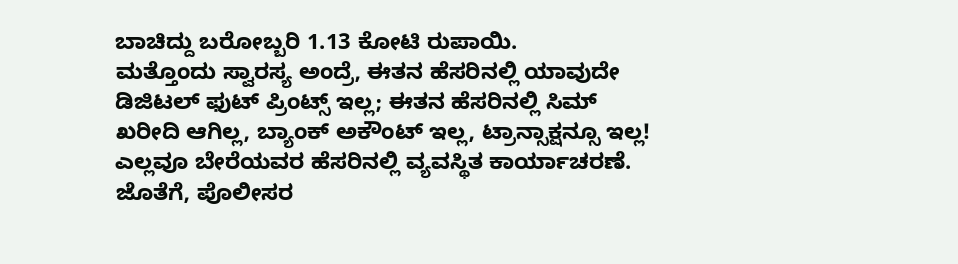ಬಾಚಿದ್ದು ಬರೋಬ್ಬರಿ 1.13 ಕೋಟಿ ರುಪಾಯಿ.
ಮತ್ತೊಂದು ಸ್ವಾರಸ್ಯ ಅಂದ್ರೆ, ಈತನ ಹೆಸರಿನಲ್ಲಿ ಯಾವುದೇ ಡಿಜಿಟಲ್ ಫುಟ್ ಪ್ರಿಂಟ್ಸ್ ಇಲ್ಲ; ಈತನ ಹೆಸರಿನಲ್ಲಿ ಸಿಮ್ ಖರೀದಿ ಆಗಿಲ್ಲ, ಬ್ಯಾಂಕ್ ಅಕೌಂಟ್ ಇಲ್ಲ, ಟ್ರಾನ್ಸಾಕ್ಷನ್ಸೂ ಇಲ್ಲ! ಎಲ್ಲವೂ ಬೇರೆಯವರ ಹೆಸರಿನಲ್ಲಿ ವ್ಯವಸ್ಥಿತ ಕಾರ್ಯಾಚರಣೆ. ಜೊತೆಗೆ, ಪೊಲೀಸರ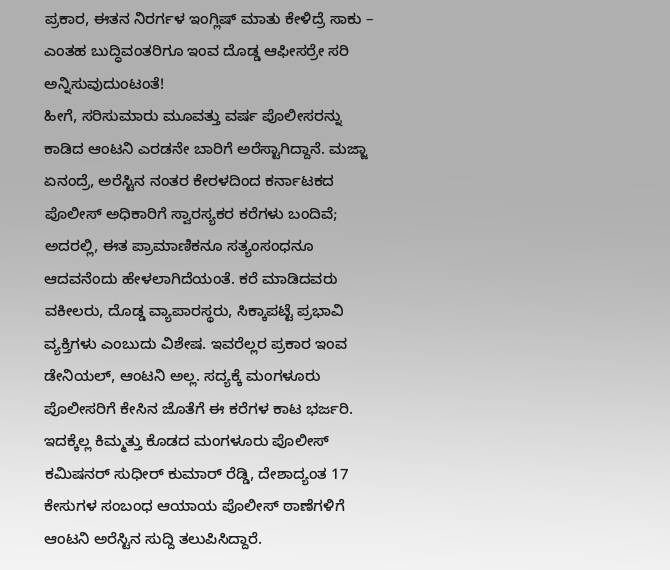ಪ್ರಕಾರ, ಈತನ ನಿರರ್ಗಳ ಇಂಗ್ಲಿಷ್ ಮಾತು ಕೇಳಿದ್ರೆ ಸಾಕು – ಎಂತಹ ಬುದ್ಧಿವಂತರಿಗೂ ಇಂವ ದೊಡ್ಡ ಆಫೀಸರ್ರೇ ಸರಿ ಅನ್ನಿಸುವುದುಂಟಂತೆ!
ಹೀಗೆ, ಸರಿಸುಮಾರು ಮೂವತ್ತು ವರ್ಷ ಪೊಲೀಸರನ್ನು ಕಾಡಿದ ಆಂಟನಿ ಎರಡನೇ ಬಾರಿಗೆ ಅರೆಸ್ಟಾಗಿದ್ದಾನೆ. ಮಜ್ಜಾ ಏನಂದ್ರೆ, ಅರೆಸ್ಟಿನ ನಂತರ ಕೇರಳದಿಂದ ಕರ್ನಾಟಕದ ಪೊಲೀಸ್ ಅಧಿಕಾರಿಗೆ ಸ್ವಾರಸ್ಯಕರ ಕರೆಗಳು ಬಂದಿವೆ; ಅದರಲ್ಲಿ, ಈತ ಪ್ರಾಮಾಣಿಕನೂ ಸತ್ಯಂಸಂಧನೂ ಆದವನೆಂದು ಹೇಳಲಾಗಿದೆಯಂತೆ. ಕರೆ ಮಾಡಿದವರು ವಕೀಲರು, ದೊಡ್ಡ ವ್ಯಾಪಾರಸ್ಥರು, ಸಿಕ್ಕಾಪಟ್ಟೆ ಪ್ರಭಾವಿ ವ್ಯಕ್ತಿಗಳು ಎಂಬುದು ವಿಶೇಷ. ಇವರೆಲ್ಲರ ಪ್ರಕಾರ ಇಂವ ಡೇನಿಯಲ್, ಆಂಟನಿ ಅಲ್ಲ. ಸದ್ಯಕ್ಕೆ ಮಂಗಳೂರು ಪೊಲೀಸರಿಗೆ ಕೇಸಿನ ಜೊತೆಗೆ ಈ ಕರೆಗಳ ಕಾಟ ಭರ್ಜರಿ.
ಇದಕ್ಕೆಲ್ಲ ಕಿಮ್ಮತ್ತು ಕೊಡದ ಮಂಗಳೂರು ಪೊಲೀಸ್ ಕಮಿಷನರ್ ಸುಧೀರ್ ಕುಮಾರ್ ರೆಡ್ಡಿ, ದೇಶಾದ್ಯಂತ 17 ಕೇಸುಗಳ ಸಂಬಂಧ ಆಯಾಯ ಪೊಲೀಸ್ ಠಾಣೆಗಳಿಗೆ ಆಂಟನಿ ಅರೆಸ್ಟಿನ ಸುದ್ದಿ ತಲುಪಿಸಿದ್ದಾರೆ.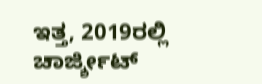ಇತ್ತ, 2019ರಲ್ಲಿ ಚಾರ್ಜ್ಶೀಟ್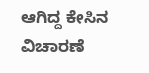ಆಗಿದ್ದ ಕೇಸಿನ ವಿಚಾರಣೆ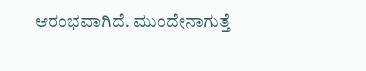ಆರಂಭವಾಗಿದೆ. ಮುಂದೇನಾಗುತ್ತೆ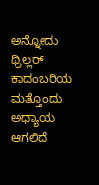ಅನ್ನೋದು ಥ್ರಿಲ್ಲರ್ ಕಾದಂಬರಿಯ ಮತ್ತೊಂದು ಅಧ್ಯಾಯ ಆಗಲಿದೆ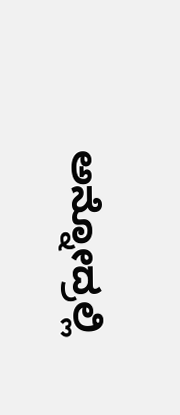ಅನ್ನೋದ್ರಲ್ಲಿ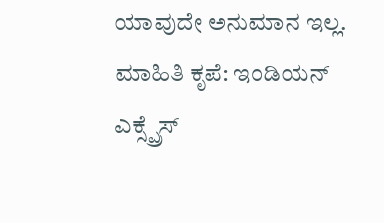ಯಾವುದೇ ಅನುಮಾನ ಇಲ್ಲ.
ಮಾಹಿತಿ ಕೃಪೆ: ಇಂಡಿಯನ್ ಎಕ್ಸ್ಪ್ರೆಸ್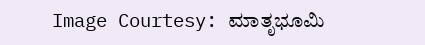Image Courtesy: ಮಾತೃಭೂಮಿ